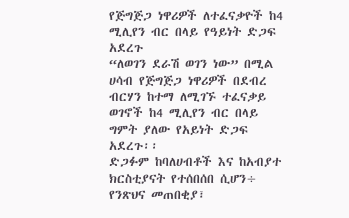የጅግጅጋ ነዋሪዎች ለተፈናቃዮች ከ4 ሚሊየን ብር በላይ የዓይነት ድጋፍ አደረጉ
“ለወገን ደራሽ ወገን ነው” በሚል ሀሳብ የጅግጅጋ ነዋሪዎች በደብረ ብርሃን ከተማ ለሚገኙ ተፈናቃይ ወገኖች ከ4 ሚሊየን ብር በላይ ግምት ያለው የአይነት ድጋፍ አደረጉ፡፡
ድጋፉም ከባለሀብቶች እና ከአብያተ ክርስቲያናት የተሰበሰበ ሲሆን÷ የንጽህና መጠበቂያ፣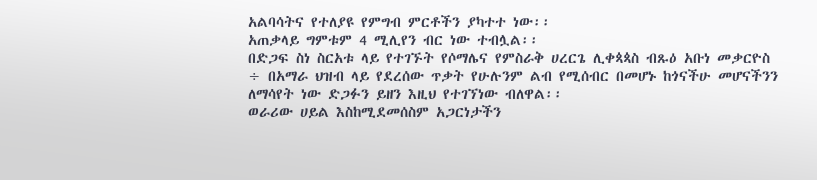አልባሳትና የተለያዩ የምግብ ምርቶችን ያካተተ ነው፡፡
አጠቃላይ ግምቱም 4 ሚሊየን ብር ነው ተብሏል፡፡
በድጋፍ ስነ ስርአቱ ላይ የተገኙት የሶማሌና የምስራቅ ሀረርጌ ሊቀጳጳስ ብጹዕ አቡነ መቃርዮስ ÷ በአማራ ህዝብ ላይ የደረሰው ጥቃት የሁሉንም ልብ የሚሰብር በመሆኑ ከጎናችሁ መሆናችንን ለማሳየት ነው ድጋፉን ይዘን እዚህ የተገኘነው ብለዋል፡፡
ወራሪው ሀይል እስከሚደመሰስም አጋርነታችን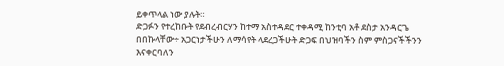ይቀጥላል ነው ያሉት።
ድጋፉን የተረከቡት የደብረብርሃን ከተማ አስተዳደር ተቀዳሚ ከንቲባ አቶ ደስታ አንዳርጌ በበኩላቸው÷ አጋርነታችሁን ለማሳየት ላደረጋችሁት ድጋፍ በህዝባችን ስም ምስጋናችችንን እናቀርባለን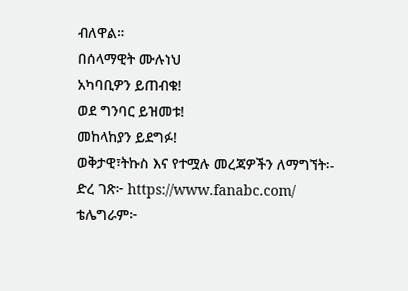ብለዋል።
በሰላማዊት ሙሉነህ
አካባቢዎን ይጠብቁ!
ወደ ግንባር ይዝመቱ!
መከላከያን ይደግፉ!
ወቅታዊ፣ትኩስ እና የተሟሉ መረጃዎችን ለማግኘት፡-
ድረ ገጽ፦ https://www.fanabc.com/
ቴሌግራም፦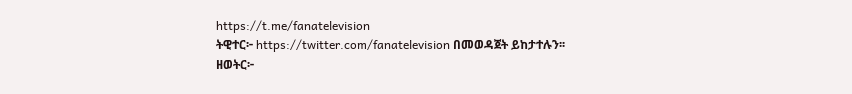https://t.me/fanatelevision
ትዊተር፦ https://twitter.com/fanatelevision በመወዳጀት ይከታተሉን፡፡
ዘወትር፦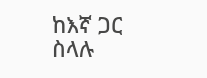ከእኛ ጋር ስላሉ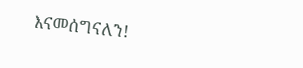እናመሰግናለን!